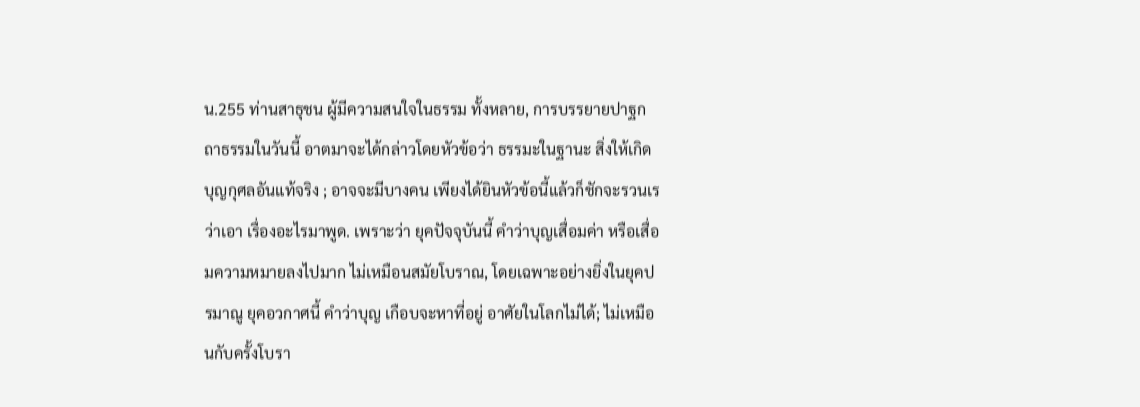น.255 ท่านสาธุชน ผู้มีความสนใจในธรรม ทั้งหลาย, การบรรยายปาฐกถาธรรมในวันนี้ อาตมาจะได้กล่าวโดยหัวข้อว่า ธรรมะในฐานะ สิ่งให้เกิดบุญกุศลอันแท้จริง ; อาจจะมีบางคน เพียงได้ยินหัวข้อนี้แล้วก็ชักจะรวนเร ว่าเอา เรื่องอะไรมาพูด. เพราะว่า ยุคปัจจุบันนี้ คำว่าบุญเสื่อมค่า หรือเสื่อมความหมายลงไปมาก ไม่เหมือนสมัยโบราณ, โดยเฉพาะอย่างยิ่งในยุคปรมาณู ยุคอวกาศนี้ คำว่าบุญ เกือบจะหาที่อยู่ อาศัยในโลกไม่ได้; ไม่เหมือนกับครั้งโบรา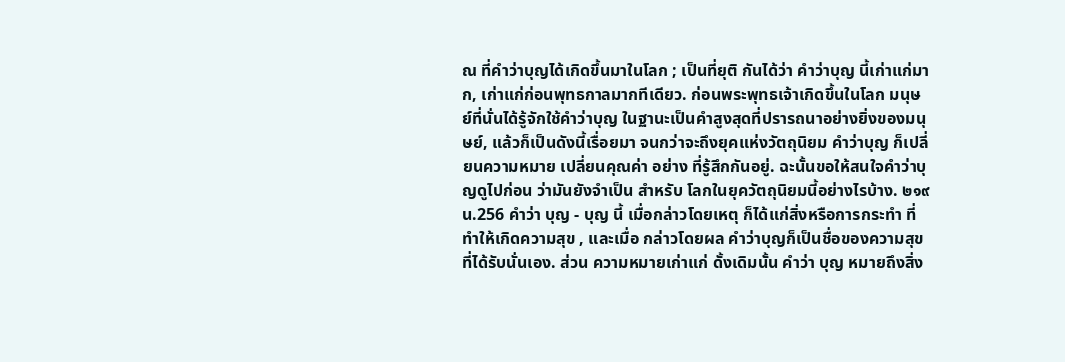ณ ที่คำว่าบุญได้เกิดขึ้นมาในโลก ; เป็นที่ยุติ กันได้ว่า คำว่าบุญ นี้เก่าแก่มาก, เก่าแก่ก่อนพุทธกาลมากทีเดียว. ก่อนพระพุทธเจ้าเกิดขึ้นในโลก มนุษย์ที่นั่นได้รู้จักใช้คำว่าบุญ ในฐานะเป็นคำสูงสุดที่ปรารถนาอย่างยิ่งของมนุษย์, แล้วก็เป็นดังนี้เรื่อยมา จนกว่าจะถึงยุคแห่งวัตถุนิยม คำว่าบุญ ก็เปลี่ยนความหมาย เปลี่ยนคุณค่า อย่าง ที่รู้สึกกันอยู่. ฉะนั้นขอให้สนใจคำว่าบุญดูไปก่อน ว่ามันยังจำเป็น สำหรับ โลกในยุควัตถุนิยมนี้อย่างไรบ้าง. ๒๑๙
น.256 คำว่า บุญ - บุญ นี้ เมื่อกล่าวโดยเหตุ ก็ได้แก่สิ่งหรือการกระทำ ที่ทำให้เกิดความสุข , และเมื่อ กล่าวโดยผล คำว่าบุญก็เป็นชื่อของความสุข ที่ได้รับนั่นเอง. ส่วน ความหมายเก่าแก่ ดั้งเดิมนั้น คำว่า บุญ หมายถึงสิ่ง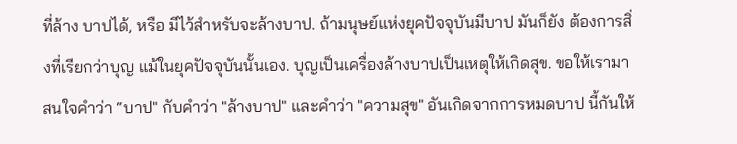ที่ล้าง บาปได้, หรือ มีไว้สำหรับจะล้างบาป. ถ้ามนุษย์แห่งยุคปัจจุบันมีบาป มันก็ยัง ต้องการสิ่งที่เรียกว่าบุญ แม้ในยุคปัจจุบันนั้นเอง. บุญเป็นเครื่องล้างบาปเป็นเหตุให้เกิดสุข. ขอให้เรามาสนใจคำว่า “บาป" กับคำว่า "ล้างบาป" และคำว่า "ความสุข" อันเกิดจากการหมดบาป นี้กันให้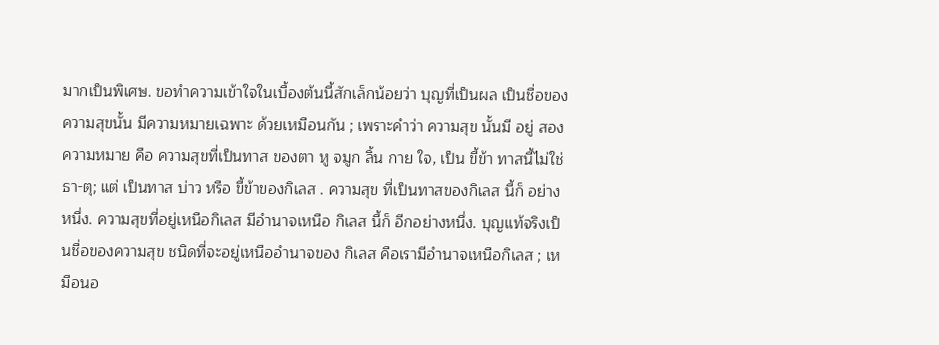มากเป็นพิเศษ. ขอทำความเข้าใจในเบื้องต้นนี้สักเล็กน้อยว่า บุญที่เป็นผล เป็นชื่อของ ความสุขนั้น มีความหมายเฉพาะ ด้วยเหมือนกัน ; เพราะคำว่า ความสุข นั้นมี อยู่ สองความหมาย คือ ความสุขที่เป็นทาส ของตา หู จมูก ลิ้น กาย ใจ, เป็น ขี้ข้า ทาสนี้ไม่ใช่ ธา-ตุ; แต่ เป็นทาส บ่าว หรือ ขี้ข้าของกิเลส . ความสุข ที่เป็นทาสของกิเลส นี้ก็ อย่างหนึ่ง. ความสุขที่อยู่เหนือกิเลส มีอำนาจเหนือ กิเลส นี้ก็ อีกอย่างหนึ่ง. บุญแท้จริงเป็นชื่อของความสุข ชนิดที่จะอยู่เหนืออำนาจของ กิเลส คือเรามีอำนาจเหนือกิเลส ; เหมือนอ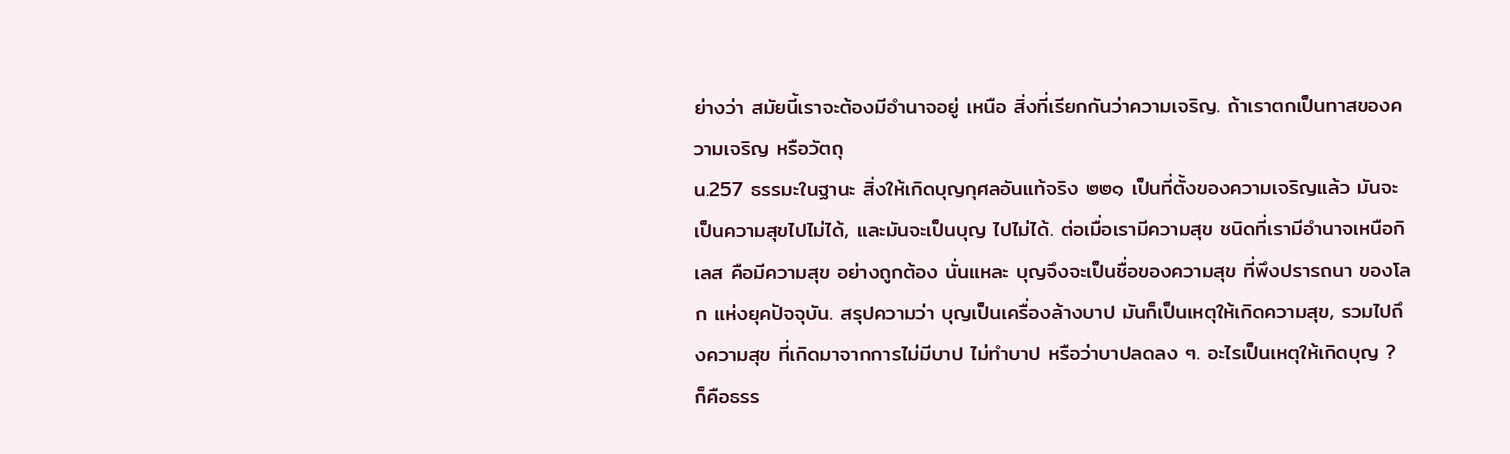ย่างว่า สมัยนี้เราจะต้องมีอำนาจอยู่ เหนือ สิ่งที่เรียกกันว่าความเจริญ. ถ้าเราตกเป็นทาสของความเจริญ หรือวัตถุ
น.257 ธรรมะในฐานะ สิ่งให้เกิดบุญกุศลอันแท้จริง ๒๒๑ เป็นที่ตั้งของความเจริญแล้ว มันจะเป็นความสุขไปไม่ได้, และมันจะเป็นบุญ ไปไม่ได้. ต่อเมื่อเรามีความสุข ชนิดที่เรามีอำนาจเหนือกิเลส คือมีความสุข อย่างถูกต้อง นั่นแหละ บุญจึงจะเป็นชื่อของความสุข ที่พึงปรารถนา ของโลก แห่งยุคปัจจุบัน. สรุปความว่า บุญเป็นเครื่องล้างบาป มันก็เป็นเหตุให้เกิดความสุข, รวมไปถึงความสุข ที่เกิดมาจากการไม่มีบาป ไม่ทำบาป หรือว่าบาปลดลง ๆ. อะไรเป็นเหตุให้เกิดบุญ ? ก็คือธรร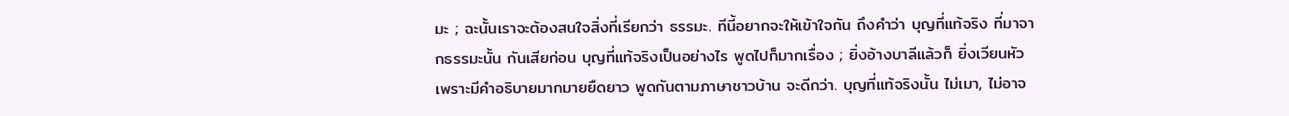มะ ; ฉะนั้นเราจะต้องสนใจสิ่งที่เรียกว่า ธรรมะ. ทีนี้อยากจะให้เข้าใจกัน ถึงคำว่า บุญที่แท้จริง ที่มาจากธรรมะนั้น กันเสียก่อน บุญที่แท้จริงเป็นอย่างไร พูดไปก็มากเรื่อง ; ยิ่งอ้างบาลีแล้วก็ ยิ่งเวียนหัว เพราะมีคำอธิบายมากมายยืดยาว พูดกันตามภาษาชาวบ้าน จะดีกว่า. บุญที่แท้จริงนั้น ไม่เมา, ไม่อาจ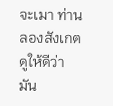จะเมา ท่านลองสังเกตดูให้ดีว่า มัน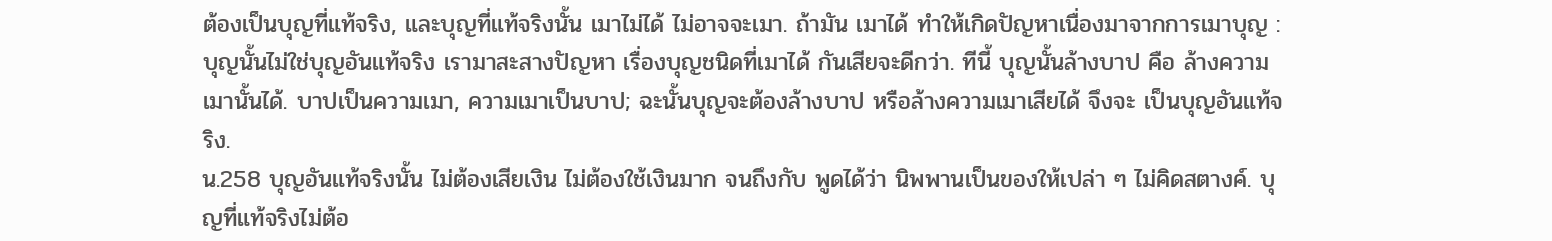ต้องเป็นบุญที่แท้จริง, และบุญที่แท้จริงนั้น เมาไม่ได้ ไม่อาจจะเมา. ถ้ามัน เมาได้ ทำให้เกิดปัญหาเนื่องมาจากการเมาบุญ : บุญนั้นไม่ใช่บุญอันแท้จริง เรามาสะสางปัญหา เรื่องบุญชนิดที่เมาได้ กันเสียจะดีกว่า. ทีนี้ บุญนั้นล้างบาป คือ ล้างความเมานั้นได้. บาปเป็นความเมา, ความเมาเป็นบาป; ฉะนั้นบุญจะต้องล้างบาป หรือล้างความเมาเสียได้ จึงจะ เป็นบุญอันแท้จริง.
น.258 บุญอันแท้จริงนั้น ไม่ต้องเสียเงิน ไม่ต้องใช้เงินมาก จนถึงกับ พูดได้ว่า นิพพานเป็นของให้เปล่า ๆ ไม่คิดสตางค์. บุญที่แท้จริงไม่ต้อ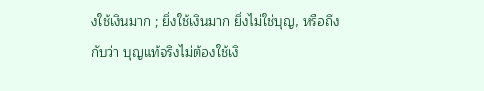งใช้เงินมาก ; ยิ่งใช้เงินมาก ยิ่งไม่ใช่บุญ, หรือถึงกับว่า บุญแท้จริงไม่ต้องใช้เงิ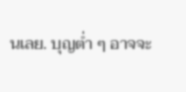นเลย. บุญต่ำ ๆ อาจจะ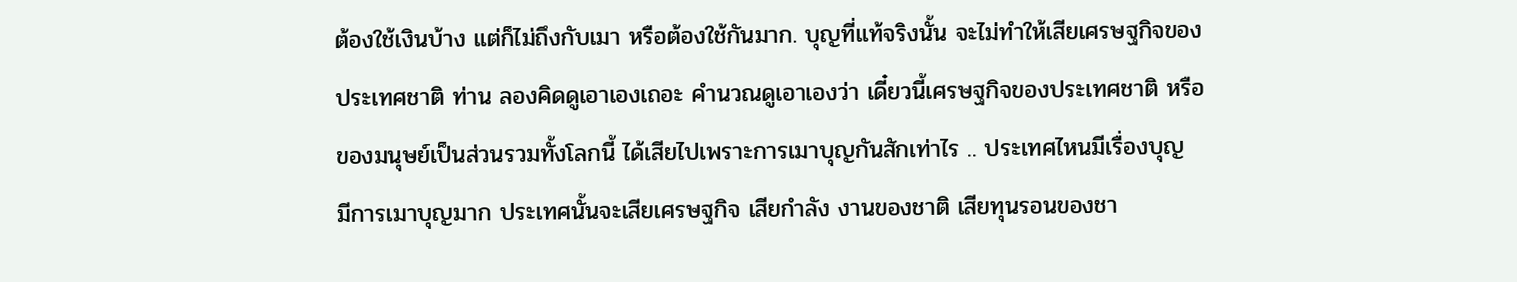ต้องใช้เงินบ้าง แต่ก็ไม่ถึงกับเมา หรือต้องใช้กันมาก. บุญที่แท้จริงนั้น จะไม่ทำให้เสียเศรษฐกิจของประเทศชาติ ท่าน ลองคิดดูเอาเองเถอะ คำนวณดูเอาเองว่า เดี๋ยวนี้เศรษฐกิจของประเทศชาติ หรือ ของมนุษย์เป็นส่วนรวมทั้งโลกนี้ ได้เสียไปเพราะการเมาบุญกันสักเท่าไร .. ประเทศไหนมีเรื่องบุญ มีการเมาบุญมาก ประเทศนั้นจะเสียเศรษฐกิจ เสียกำลัง งานของชาติ เสียทุนรอนของชา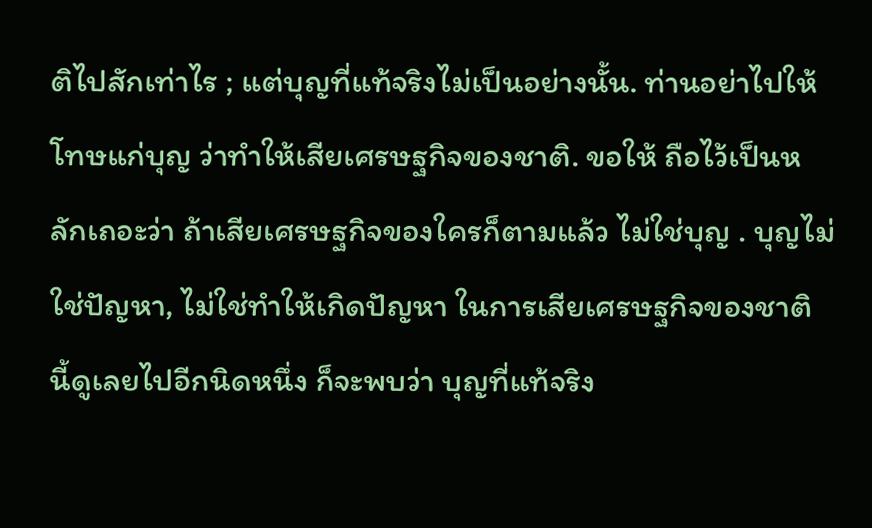ติไปสักเท่าไร ; แต่บุญที่แท้จริงไม่เป็นอย่างนั้น. ท่านอย่าไปให้โทษแก่บุญ ว่าทำให้เสียเศรษฐกิจของชาติ. ขอให้ ถือไว้เป็นหลักเถอะว่า ถ้าเสียเศรษฐกิจของใครก็ตามแล้ว ไม่ใช่บุญ . บุญไม่ ใช่ปัญหา, ไม่ใช่ทำให้เกิดปัญหา ในการเสียเศรษฐกิจของชาติ นี้ดูเลยไปอีกนิดหนึ่ง ก็จะพบว่า บุญที่แท้จริง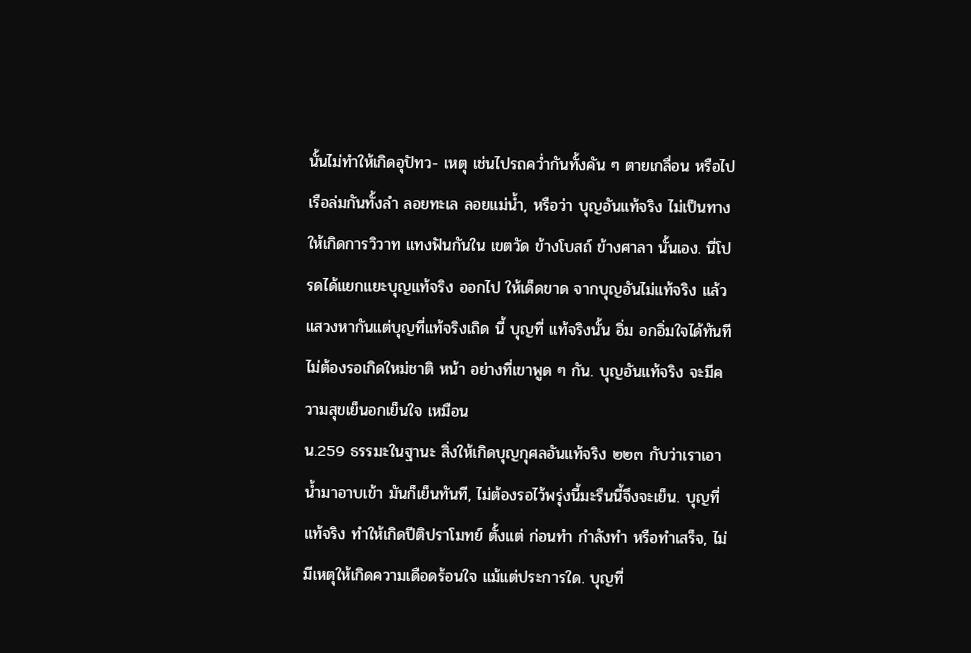นั้นไม่ทำให้เกิดอุปัทว- เหตุ เช่นไปรถคว่ำกันทั้งคัน ๆ ตายเกลื่อน หรือไปเรือล่มกันทั้งลำ ลอยทะเล ลอยแม่น้ำ, หรือว่า บุญอันแท้จริง ไม่เป็นทางให้เกิดการวิวาท แทงฟันกันใน เขตวัด ข้างโบสถ์ ข้างศาลา นั้นเอง. นี่โปรดได้แยกแยะบุญแท้จริง ออกไป ให้เด็ดขาด จากบุญอันไม่แท้จริง แล้วแสวงหากันแต่บุญที่แท้จริงเถิด นี้ บุญที่ แท้จริงนั้น อิ่ม อกอิ่มใจได้ทันที ไม่ต้องรอเกิดใหม่ชาติ หน้า อย่างที่เขาพูด ๆ กัน. บุญอันแท้จริง จะมีความสุขเย็นอกเย็นใจ เหมือน
น.259 ธรรมะในฐานะ สิ่งให้เกิดบุญกุศลอันแท้จริง ๒๒๓ กับว่าเราเอาน้ำมาอาบเข้า มันก็เย็นทันที, ไม่ต้องรอไว้พรุ่งนี้มะรืนนี้จึงจะเย็น. บุญที่แท้จริง ทำให้เกิดปีติปราโมทย์ ตั้งแต่ ก่อนทำ กำลังทำ หรือทำเสร็จ, ไม่มีเหตุให้เกิดความเดือดร้อนใจ แม้แต่ประการใด. บุญที่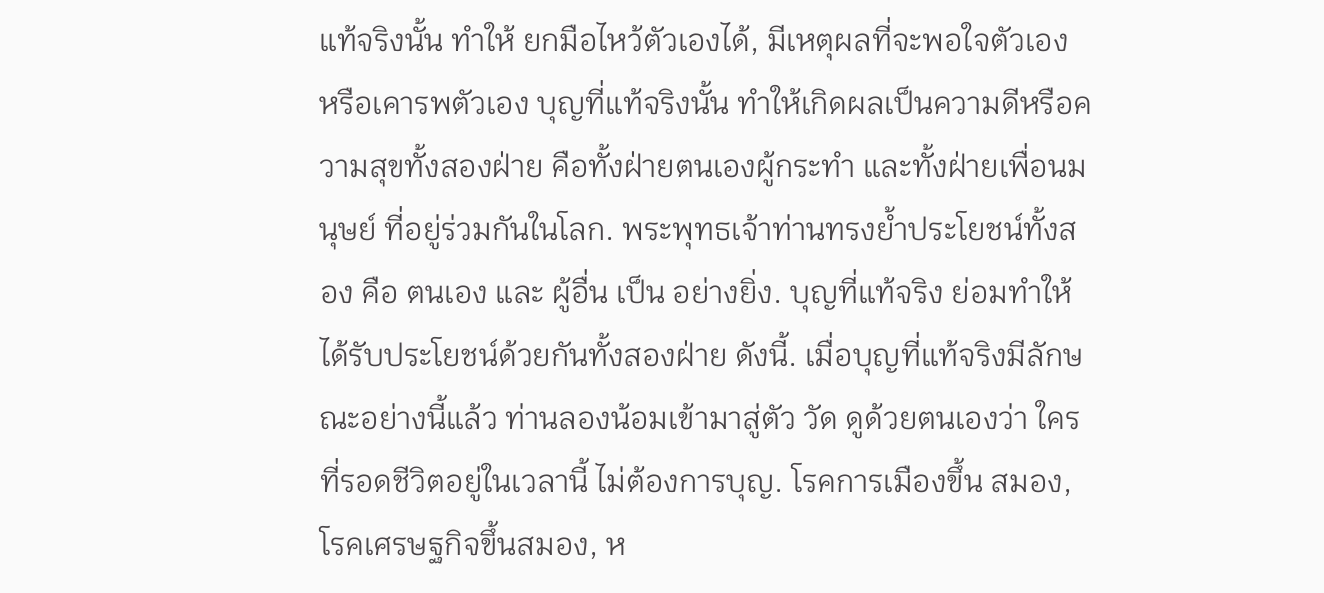แท้จริงนั้น ทำให้ ยกมือไหว้ตัวเองได้, มีเหตุผลที่จะพอใจตัวเอง หรือเคารพตัวเอง บุญที่แท้จริงนั้น ทำให้เกิดผลเป็นความดีหรือความสุขทั้งสองฝ่าย คือทั้งฝ่ายตนเองผู้กระทำ และทั้งฝ่ายเพื่อนมนุษย์ ที่อยู่ร่วมกันในโลก. พระพุทธเจ้าท่านทรงย้ำประโยชน์ทั้งสอง คือ ตนเอง และ ผู้อื่น เป็น อย่างยิ่ง. บุญที่แท้จริง ย่อมทำให้ได้รับประโยชน์ด้วยกันทั้งสองฝ่าย ดังนี้. เมื่อบุญที่แท้จริงมีลักษณะอย่างนี้แล้ว ท่านลองน้อมเข้ามาสู่ตัว วัด ดูด้วยตนเองว่า ใครที่รอดชีวิตอยู่ในเวลานี้ ไม่ต้องการบุญ. โรคการเมืองขึ้น สมอง, โรคเศรษฐกิจขึ้นสมอง, ห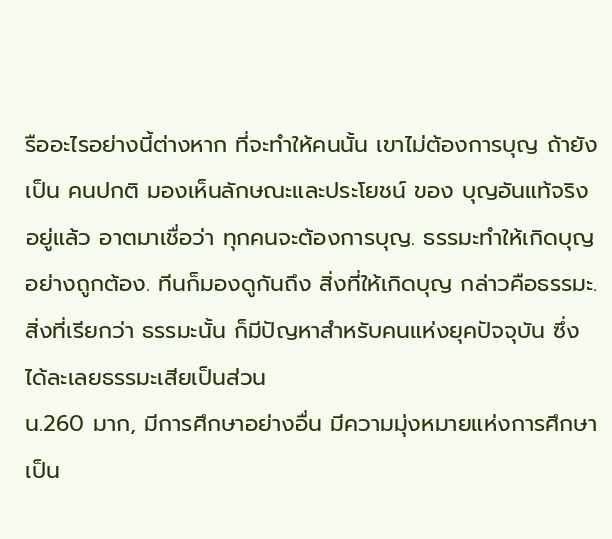รืออะไรอย่างนี้ต่างหาก ที่จะทำให้คนนั้น เขาไม่ต้องการบุญ ถ้ายังเป็น คนปกติ มองเห็นลักษณะและประโยชน์ ของ บุญอันแท้จริง อยู่แล้ว อาตมาเชื่อว่า ทุกคนจะต้องการบุญ. ธรรมะทำให้เกิดบุญอย่างถูกต้อง. ทีนก็มองดูกันถึง สิ่งที่ให้เกิดบุญ กล่าวคือธรรมะ. สิ่งที่เรียกว่า ธรรมะนั้น ก็มีปัญหาสำหรับคนแห่งยุคปัจจุบัน ซึ่งได้ละเลยธรรมะเสียเป็นส่วน
น.260 มาก, มีการศึกษาอย่างอื่น มีความมุ่งหมายแห่งการศึกษาเป็น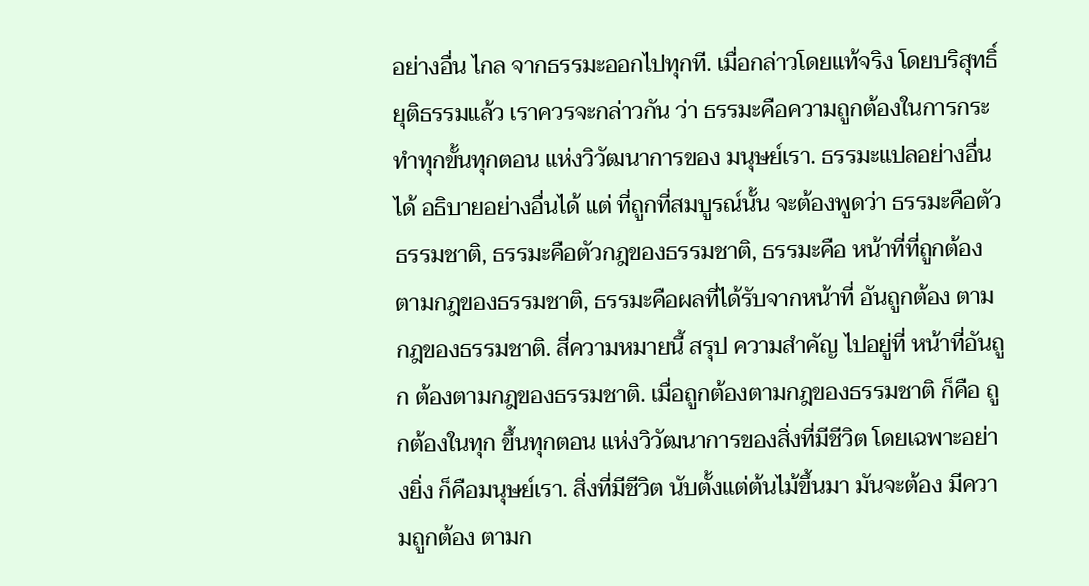อย่างอื่น ไกล จากธรรมะออกไปทุกที. เมื่อกล่าวโดยแท้จริง โดยบริสุทธิ์ยุติธรรมแล้ว เราควรจะกล่าวกัน ว่า ธรรมะคือความถูกต้องในการกระทำทุกขั้นทุกตอน แห่งวิวัฒนาการของ มนุษย์เรา. ธรรมะแปลอย่างอื่นได้ อธิบายอย่างอื่นได้ แต่ ที่ถูกที่สมบูรณ์นั้น จะต้องพูดว่า ธรรมะคือตัวธรรมชาติ, ธรรมะคือตัวกฎของธรรมชาติ, ธรรมะคือ หน้าที่ที่ถูกต้องตามกฎของธรรมชาติ, ธรรมะคือผลที่ได้รับจากหน้าที่ อันถูกต้อง ตามกฎของธรรมชาติ. สี่ความหมายนี้ สรุป ความสำคัญ ไปอยู่ที่ หน้าที่อันถูก ต้องตามกฎของธรรมชาติ. เมื่อถูกต้องตามกฎของธรรมชาติ ก็คือ ถูกต้องในทุก ขึ้นทุกตอน แห่งวิวัฒนาการของสิ่งที่มีชีวิต โดยเฉพาะอย่างยิ่ง ก็คือมนุษย์เรา. สิ่งที่มีชีวิต นับตั้งแต่ต้นไม้ขึ้นมา มันจะต้อง มีความถูกต้อง ตามก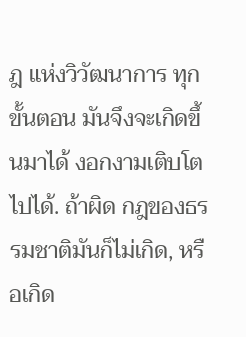ฎ แห่งวิวัฒนาการ ทุกขั้นตอน มันจึงจะเกิดขึ้นมาได้ งอกงามเติบโตไปได้. ถ้าผิด กฎของธรรมชาติมันก็ไม่เกิด, หรือเกิด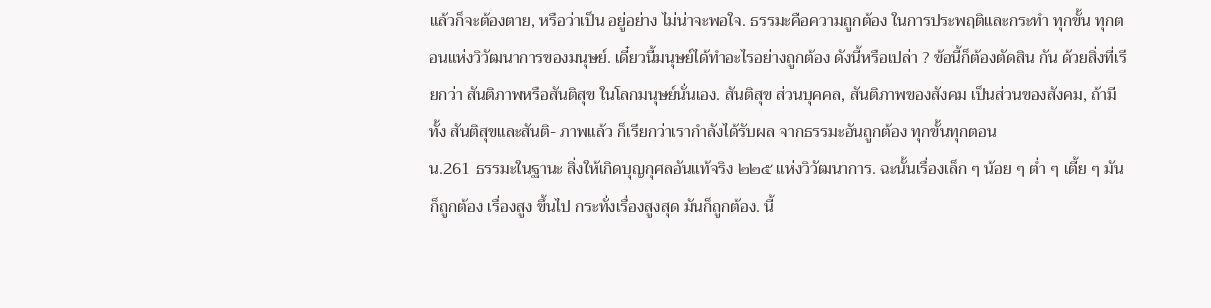แล้วก็จะต้องตาย, หรือว่าเป็น อยู่อย่าง ไม่น่าจะพอใจ. ธรรมะคือความถูกต้อง ในการประพฤติและกระทำ ทุกขั้น ทุกตอนแห่งวิวัฒนาการของมนุษย์. เดี๋ยวนี้มนุษย์ได้ทำอะไรอย่างถูกต้อง ดังนี้หรือเปล่า ? ข้อนี้ก็ต้องตัดสิน กัน ด้วยสิ่งที่เรียกว่า สันติภาพหรือสันติสุข ในโลกมนุษย์นั่นเอง. สันติสุข ส่วนบุคคล, สันติภาพของสังคม เป็นส่วนของสังคม, ถ้ามีทั้ง สันติสุขและสันติ- ภาพแล้ว ก็เรียกว่าเรากำลังได้รับผล จากธรรมะอันถูกต้อง ทุกขั้นทุกตอน
น.261 ธรรมะในฐานะ สิ่งให้เกิดบุญกุศลอันแท้จริง ๒๒๕ แห่งวิวัฒนาการ. ฉะนั้นเรื่องเล็ก ๆ น้อย ๆ ต่ำ ๆ เตี้ย ๆ มันก็ถูกต้อง เรื่องสูง ขึ้นไป กระทั่งเรื่องสูงสุด มันก็ถูกต้อง. นี้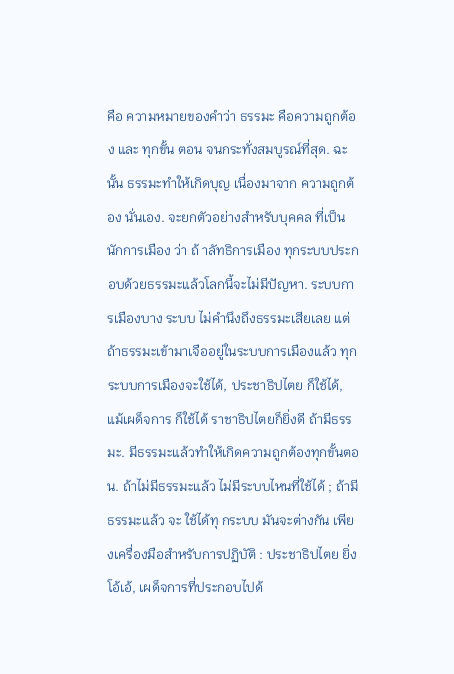คือ ความหมายของคำว่า ธรรมะ คือความถูกต้อง และ ทุกขั้น ตอน จนกระทั่งสมบูรณ์ที่สุด. ฉะนั้น ธรรมะทำให้เกิดบุญ เนื่องมาจาก ความถูกต้อง นั่นเอง. จะยกตัวอย่างสำหรับบุคคล ที่เป็นนักการเมือง ว่า ถ้ าลัทธิการเมือง ทุกระบบประกอบด้วยธรรมะแล้วโลกนี้จะไม่มีปัญหา. ระบบการเมืองบาง ระบบ ไม่คำนึงถึงธรรมะเสียเลย แต่ถ้าธรรมะเข้ามาเจืออยู่ในระบบการเมืองแล้ว ทุกระบบการเมืองจะใช้ได้, ประชาธิปไตย ก็ใช้ได้, แม้เผด็จการ ก็ใช้ได้ ราชาธิปไตยก็ยิ่งดี ถ้ามีธรรมะ. มีธรรมะแล้วทำให้เกิดความถูกต้องทุกขั้นตอน. ถ้าไม่มีธรรมะแล้ว ไม่มีระบบไหนที่ใช้ได้ ; ถ้ามีธรรมะแล้ว จะ ใช้ได้ทุ กระบบ มันจะต่างกัน เพียงเครื่องมือสำหรับการปฏิบัติ : ประชาธิปไตย ยิ่งโอ้เอ้, เผด็จการที่ประกอบไปด้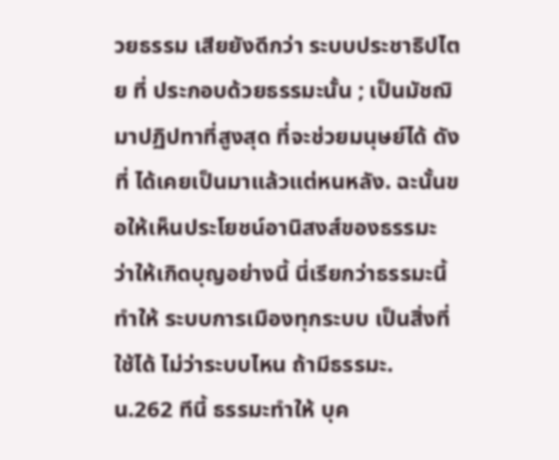วยธรรม เสียยังดีกว่า ระบบประชาธิปไตย ที่ ประกอบด้วยธรรมะนั้น ; เป็นมัชฌิมาปฏิปทาที่สูงสุด ที่จะช่วยมนุษย์ได้ ดังที่ ได้เคยเป็นมาแล้วแต่หนหลัง. ฉะนั้นขอให้เห็นประโยชน์อานิสงส์ของธรรมะ ว่าให้เกิดบุญอย่างนี้ นี่เรียกว่าธรรมะนี้ทำให้ ระบบการเมืองทุกระบบ เป็นสิ่งที่ ใช้ได้ ไม่ว่าระบบไหน ถ้ามีธรรมะ.
น.262 ทีนี้ ธรรมะทำให้ บุค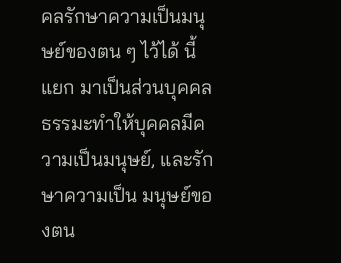คลรักษาความเป็นมนุษย์ของตน ๆ ไว้ได้ นี้ แยก มาเป็นส่วนบุคคล ธรรมะทำให้บุคคลมีความเป็นมนุษย์, และรักษาความเป็น มนุษย์ของตน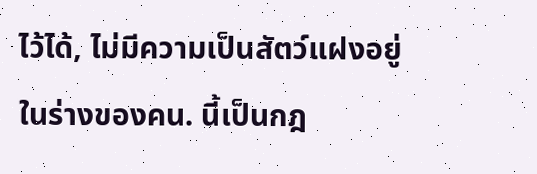ไว้ได้, ไม่มีความเป็นสัตว์แฝงอยู่ในร่างของคน. นี้เป็นกฎ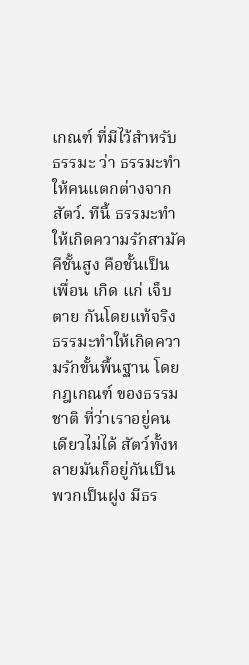เกณฑ์ ที่มีไว้สำหรับธรรมะ ว่า ธรรมะทำให้คนแตกต่างจากสัตว์. ทีนี้ ธรรมะทำให้เกิดความรักสามัคคีชั้นสูง คือชั้นเป็นเพื่อน เกิด แก่ เจ็บ ตาย กันโดยแท้จริง ธรรมะทำให้เกิดความรักขั้นพื้นฐาน โดยกฎเกณฑ์ ของธรรมชาติ ที่ว่าเราอยู่คนเดียวไม่ได้ สัตว์ทั้งหลายมันก็อยู่กันเป็นพวกเป็นฝูง มีธร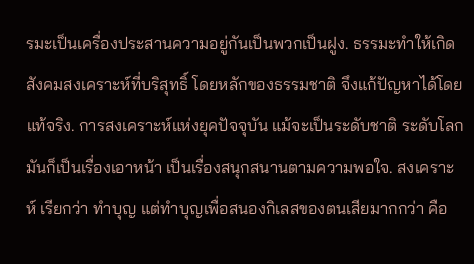รมะเป็นเครื่องประสานความอยู่กันเป็นพวกเป็นฝูง. ธรรมะทำให้เกิดสังคมสงเคราะห์ที่บริสุทธิ์ โดยหลักของธรรมชาติ จึงแก้ปัญหาได้โดยแท้จริง. การสงเคราะห์แห่งยุคปัจจุบัน แม้จะเป็นระดับชาติ ระดับโลกมันก็เป็นเรื่องเอาหน้า เป็นเรื่องสนุกสนานตามความพอใจ. สงเคราะห์ เรียกว่า ทำบุญ แต่ทำบุญเพื่อสนองกิเลสของตนเสียมากกว่า คือ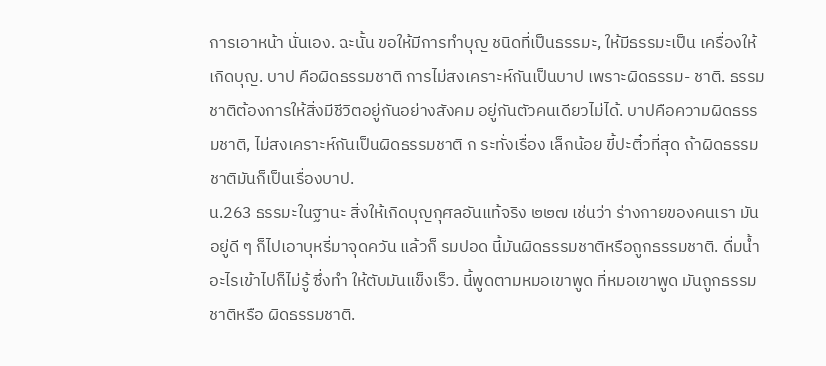การเอาหน้า นั่นเอง. ฉะนั้น ขอให้มีการทำบุญ ชนิดที่เป็นธรรมะ, ให้มีธรรมะเป็น เครื่องให้เกิดบุญ. บาป คือผิดธรรมชาติ การไม่สงเคราะห์กันเป็นบาป เพราะผิดธรรม- ชาติ. ธรรมชาติต้องการให้สิ่งมีชีวิตอยู่กันอย่างสังคม อยู่กันตัวคนเดียวไม่ได้. บาปคือความผิดธรรมชาติ, ไม่สงเคราะห์กันเป็นผิดธรรมชาติ ก ระทั่งเรื่อง เล็กน้อย ขี้ปะติ๋วที่สุด ถ้าผิดธรรมชาติมันก็เป็นเรื่องบาป.
น.263 ธรรมะในฐานะ สิ่งให้เกิดบุญกุศลอันแท้จริง ๒๒๗ เช่นว่า ร่างกายของคนเรา มันอยู่ดี ๆ ก็ไปเอาบุหรี่มาจุดควัน แล้วก็ รมปอด นี้มันผิดธรรมชาติหรือถูกธรรมชาติ. ดื่มน้ำอะไรเข้าไปก็ไม่รู้ ซึ่งทำ ให้ตับมันแข็งเร็ว. นี้พูดตามหมอเขาพูด ที่หมอเขาพูด มันถูกธรรมชาติหรือ ผิดธรรมชาติ.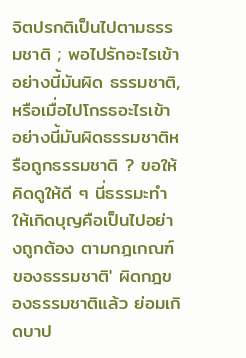จิตปรกติเป็นไปตามธรรมชาติ ; พอไปรักอะไรเข้า อย่างนี้มันผิด ธรรมชาติ, หรือเมื่อไปโกรธอะไรเข้า อย่างนี้มันผิดธรรมชาติหรือถูกธรรมชาติ ? ขอให้คิดดูให้ดี ๆ นี่ธรรมะทำให้เกิดบุญคือเป็นไปอย่างถูกต้อง ตามกฎเกณฑ์ ของธรรมชาติ' ผิดกฎของธรรมชาติแล้ว ย่อมเกิดบาป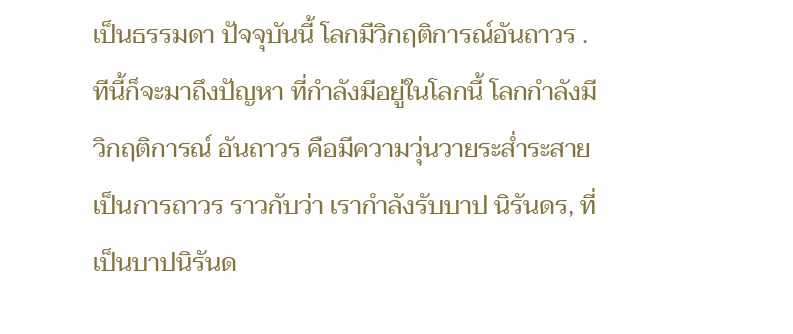เป็นธรรมดา ปัจจุบันนี้ โลกมีวิกฤติการณ์อันถาวร . ทีนี้ก็จะมาถึงปัญหา ที่กำลังมีอยู่ในโลกนี้ โลกกำลังมีวิกฤติการณ์ อันถาวร คือมีความวุ่นวายระส่ำระสายเป็นการถาวร ราวกับว่า เรากำลังรับบาป นิรันดร, ที่เป็นบาปนิรันด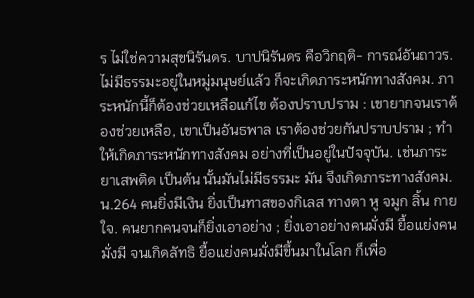ร ไม่ใช่ความสุขนิรันดร. บาปนิรันดร คือวิกฤติ- การณ์อันถาวร. ไม่มีธรรมะอยู่ในหมู่มนุษย์แล้ว ก็จะเกิดภาระหนักทางสังคม. ภาระหนักนี้ก็ต้องช่วยเหลือแก้ไข ต้องปราบปราม : เขายากจนเราต้องช่วยเหลือ, เขาเป็นอันธพาล เราต้องช่วยกันปราบปราม ; ทำให้เกิดภาระหนักทางสังคม อย่างที่เป็นอยู่ในปัจจุบัน. เช่นภาระยาเสพติด เป็นต้น นั้นมันไม่มีธรรมะ มัน จึงเกิดภาระทางสังคม.
น.264 คนยิ่งมีเงิน ยิ่งเป็นทาสของกิเลส ทางตา หู จมูก ลิ้น กาย ใจ. คนยากคนจนก็ยิ่งเอาอย่าง ; ยิ่งเอาอย่างคนมั่งมี ยื้อแย่งคนมั่งมี จนเกิดลัทธิ ยื้อแย่งคนมั่งมีขึ้นมาในโลก ก็เพื่อ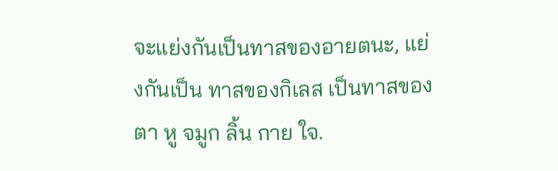จะแย่งกันเป็นทาสของอายตนะ, แย่งกันเป็น ทาสของกิเลส เป็นทาสของตา หู จมูก ลิ้น กาย ใจ.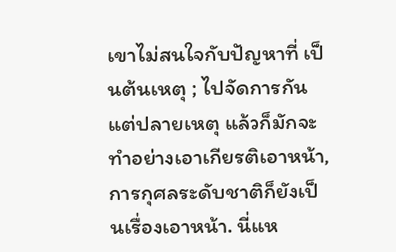เขาไม่สนใจกับปัญหาที่ เป็นต้นเหตุ ; ไปจัดการกันแต่ปลายเหตุ แล้วก็มักจะทำอย่างเอาเกียรติเอาหน้า, การกุศลระดับชาติก็ยังเป็นเรื่องเอาหน้า. นี่แห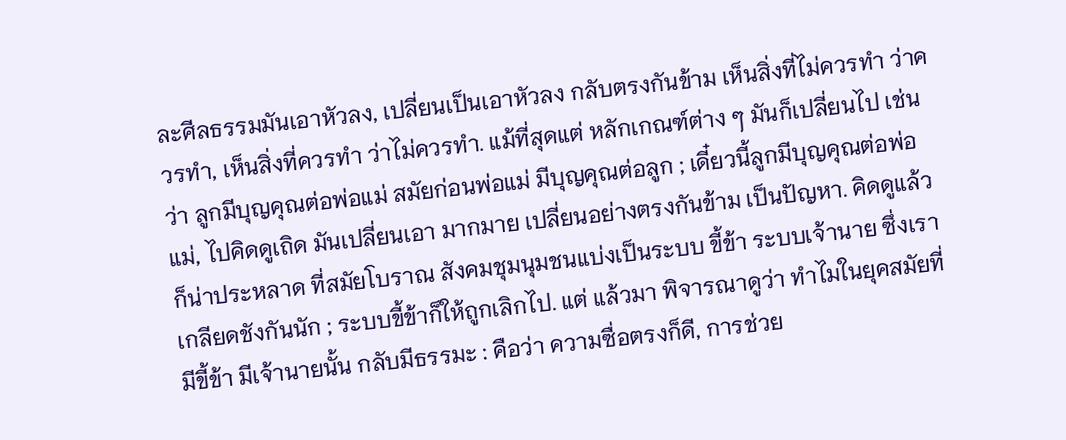ละศีลธรรมมันเอาหัวลง, เปลี่ยนเป็นเอาหัวลง กลับตรงกันข้าม เห็นสิ่งที่ไม่ควรทำ ว่าควรทำ, เห็นสิ่งที่ควรทำ ว่าไม่ควรทำ. แม้ที่สุดแต่ หลักเกณฑ์ต่าง ๆ มันก็เปลี่ยนไป เช่นว่า ลูกมีบุญคุณต่อพ่อแม่ สมัยก่อนพ่อแม่ มีบุญคุณต่อลูก ; เดี๋ยวนี้ลูกมีบุญคุณต่อพ่อแม่, ไปคิดดูเถิด มันเปลี่ยนเอา มากมาย เปลี่ยนอย่างตรงกันข้าม เป็นปัญหา. คิดดูแล้วก็น่าประหลาด ที่สมัยโบราณ สังคมชุมนุมชนแบ่งเป็นระบบ ขี้ข้า ระบบเจ้านาย ซึ่งเราเกลียดชังกันนัก ; ระบบขี้ข้าก็ให้ถูกเลิกไป. แต่ แล้วมา พิจารณาดูว่า ทำไมในยุคสมัยที่มีขี้ข้า มีเจ้านายนั้น กลับมีธรรมะ : คือว่า ความซื่อตรงก็ดี, การช่วย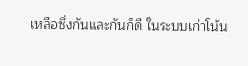เหลือซึ่งกันและกันก็ดี ในระบบเก่าโน้น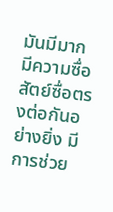มันมีมาก มีความซื่อสัตย์ซื่อตรงต่อกันอย่างยิ่ง มีการช่วย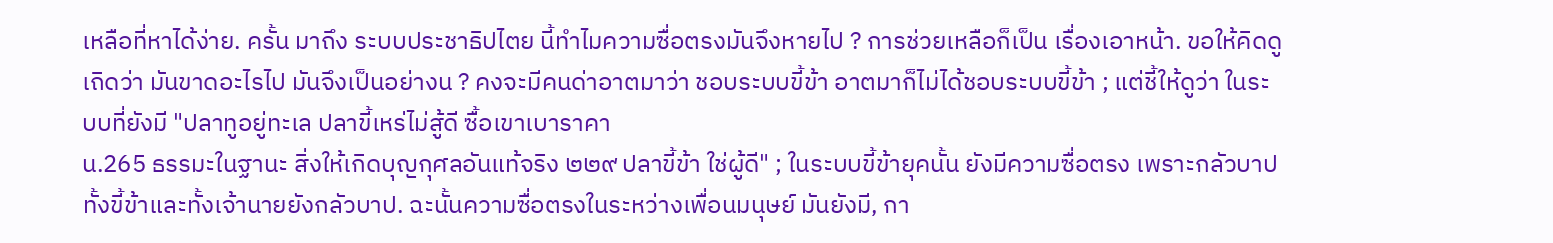เหลือที่หาได้ง่าย. ครั้น มาถึง ระบบประชาธิปไตย นี้ทำไมความซื่อตรงมันจึงหายไป ? การช่วยเหลือก็เป็น เรื่องเอาหน้า. ขอให้คิดดูเถิดว่า มันขาดอะไรไป มันจึงเป็นอย่างน ? คงจะมีคนด่าอาตมาว่า ชอบระบบขี้ข้า อาตมาก็ไม่ได้ชอบระบบขี้ข้า ; แต่ชี้ให้ดูว่า ในระบบที่ยังมี "ปลาทูอยู่ทะเล ปลาขี้เหร่ไม่สู้ดี ซื้อเขาเบาราคา
น.265 ธรรมะในฐานะ สิ่งให้เกิดบุญกุศลอันแท้จริง ๒๒๙ ปลาขี้ข้า ใช่ผู้ดี" ; ในระบบขี้ข้ายุคนั้น ยังมีความซื่อตรง เพราะกลัวบาป ทั้งขี้ข้าและทั้งเจ้านายยังกลัวบาป. ฉะนั้นความซื่อตรงในระหว่างเพื่อนมนุษย์ มันยังมี, กา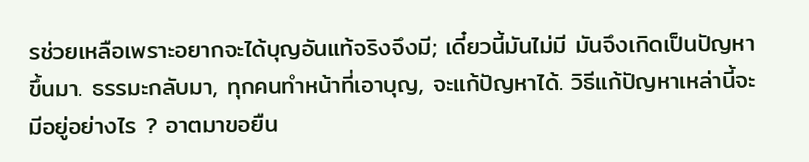รช่วยเหลือเพราะอยากจะได้บุญอันแท้จริงจึงมี; เดี๋ยวนี้มันไม่มี มันจึงเกิดเป็นปัญหาขึ้นมา. ธรรมะกลับมา, ทุกคนทำหน้าที่เอาบุญ, จะแก้ปัญหาได้. วิธีแก้ปัญหาเหล่านี้จะมีอยู่อย่างไร ? อาตมาขอยืน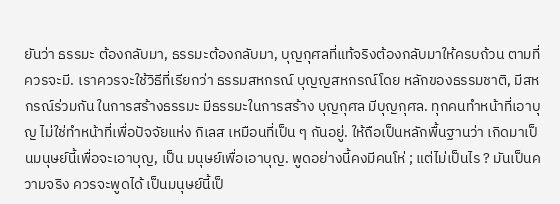ยันว่า ธรรมะ ต้องกลับมา, ธรรมะต้องกลับมา, บุญกุศลที่แท้จริงต้องกลับมาให้ครบถ้วน ตามที่ควรจะมี. เราควรจะใช้วิธีที่เรียกว่า ธรรมสหกรณ์ บุญญสหกรณ์โดย หลักของธรรมชาติ, มีสหกรณ์ร่วมกัน ในการสร้างธรรมะ มีธรรมะในการสร้าง บุญกุศล มีบุญกุศล. ทุกคนทำหน้าที่เอาบุญ ไม่ใช่ทำหน้าที่เพื่อปัจจัยแห่ง กิเลส เหมือนที่เป็น ๆ กันอยู่. ให้ถือเป็นหลักพื้นฐานว่า เกิดมาเป็นมนุษย์นี้เพื่อจะเอาบุญ, เป็น มนุษย์เพื่อเอาบุญ. พูดอย่างนี้คงมีคนโห่ ; แต่ไม่เป็นไร ? มันเป็นความจริง ควรจะพูดได้ เป็นมนุษย์นี้เป็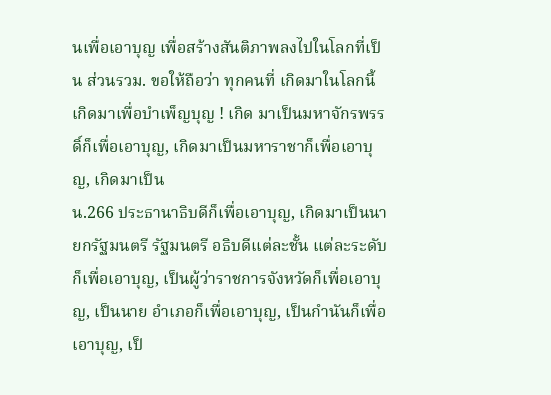นเพื่อเอาบุญ เพื่อสร้างสันติภาพลงไปในโลกที่เป็น ส่วนรวม. ขอให้ถือว่า ทุกคนที่ เกิดมาในโลกนี้ เกิดมาเพื่อบำเพ็ญบุญ ! เกิด มาเป็นมหาจักรพรรดิ์ก็เพื่อเอาบุญ, เกิดมาเป็นมหาราชาก็เพื่อเอาบุญ, เกิดมาเป็น
น.266 ประธานาธิบดีก็เพื่อเอาบุญ, เกิดมาเป็นนายกรัฐมนตรี รัฐมนตรี อธิบดีแต่ละชั้น แต่ละระดับ ก็เพื่อเอาบุญ, เป็นผู้ว่าราชการจังหวัดก็เพื่อเอาบุญ, เป็นนาย อำเภอก็เพื่อเอาบุญ, เป็นกำนันก็เพื่อเอาบุญ, เป็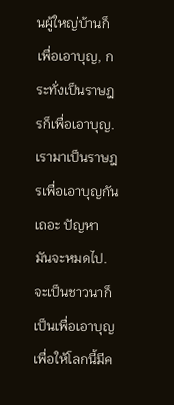นผู้ใหญ่บ้านก็เพื่อเอาบุญ, กระทั่งเป็นราษฎรก็เพื่อเอาบุญ. เรามาเป็นราษฎรเพื่อเอาบุญกันเถอะ ปัญหา มันจะหมดไป. จะเป็นชาวนาก็เป็นเพื่อเอาบุญ เพื่อให้โลกนี้มีค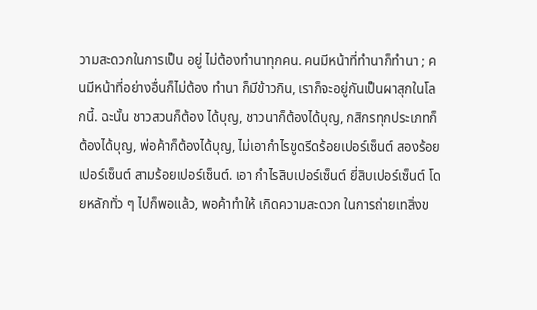วามสะดวกในการเป็น อยู่ ไม่ต้องทำนาทุกคน. คนมีหน้าที่ทำนาก็ทำนา ; คนมีหน้าที่อย่างอื่นก็ไม่ต้อง ทำนา ก็มีข้าวกิน, เราก็จะอยู่กันเป็นผาสุกในโลกนี้. ฉะนั้น ชาวสวนก็ต้อง ได้บุญ, ชาวนาก็ต้องได้บุญ, กสิกรทุกประเภทก็ต้องได้บุญ, พ่อค้าก็ต้องได้บุญ, ไม่เอากำไรขูดรีดร้อยเปอร์เซ็นต์ สองร้อยเปอร์เซ็นต์ สามร้อยเปอร์เซ็นต์. เอา กำไรสิบเปอร์เซ็นต์ ยี่สิบเปอร์เซ็นต์ โดยหลักทั่ว ๆ ไปก็พอแล้ว, พอค้าทำให้ เกิดความสะดวก ในการถ่ายเทสิ่งข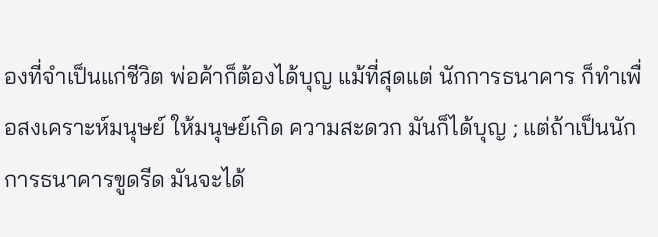องที่จำเป็นแก่ชีวิต พ่อค้าก็ต้องได้บุญ แม้ที่สุดแต่ นักการธนาคาร ก็ทำเพื่อสงเคราะห์มนุษย์ ให้มนุษย์เกิด ความสะดวก มันก็ได้บุญ ; แต่ถ้าเป็นนักการธนาคารขูดรีด มันจะได้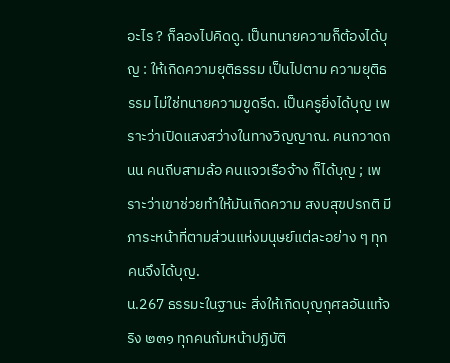อะไร ? ก็ลองไปคิดดู. เป็นทนายความก็ต้องได้บุญ : ให้เกิดความยุติธรรม เป็นไปตาม ความยุติธรรม ไม่ใช่ทนายความขูดรีด. เป็นครูยิ่งได้บุญ เพราะว่าเปิดแสงสว่างในทางวิญญาณ. คนกวาดถนน คนถีบสามล้อ คนแจวเรือจ้าง ก็ได้บุญ ; เพราะว่าเขาช่วยทำให้มันเกิดความ สงบสุขปรกติ มีภาระหน้าที่ตามส่วนแห่งมนุษย์แต่ละอย่าง ๆ ทุกคนจึงได้บุญ.
น.267 ธรรมะในฐานะ สิ่งให้เกิดบุญกุศลอันแท้จริง ๒๓๑ ทุกคนก้มหน้าปฏิบัติ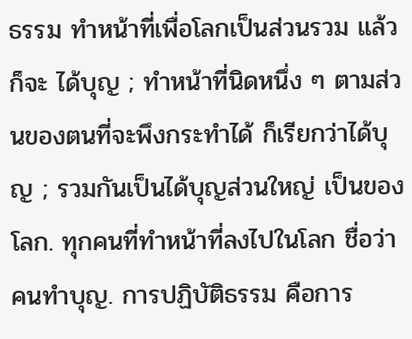ธรรม ทำหน้าที่เพื่อโลกเป็นส่วนรวม แล้วก็จะ ได้บุญ ; ทำหน้าที่นิดหนึ่ง ๆ ตามส่วนของตนที่จะพึงกระทำได้ ก็เรียกว่าได้บุญ ; รวมกันเป็นได้บุญส่วนใหญ่ เป็นของโลก. ทุกคนที่ทำหน้าที่ลงไปในโลก ชื่อว่า คนทำบุญ. การปฏิบัติธรรม คือการ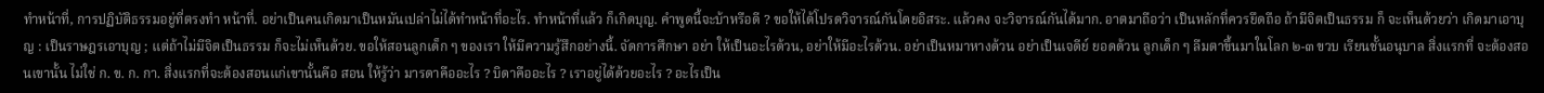ทำหน้าที่, การปฏิบัติธรรมอยู่ที่ตรงทำ หน้าที่. อย่าเป็นคนเกิดมาเป็นหมันเปล่าไม่ได้ทำหน้าที่อะไร. ทำหน้าที่แล้ว ก็เกิดบุญ. คำพูดนี้จะบ้าหรือดี ? ขอให้ได้โปรดวิจารณ์กันโดยอิสระ. แล้วคง จะวิจารณ์กันได้มาก. อาตมาถือว่า เป็นหลักที่ควรยึดถือ ถ้ามีจิตเป็นธรรม ก็ จะเห็นด้วยว่า เกิดมาเอาบุญ : เป็นราษฎรเอาบุญ ; แต่ถ้าไม่มีจิตเป็นธรรม ก็จะไม่เห็นด้วย. ขอให้สอนลูกเด็ก ๆ ของเรา ให้มีความรู้สึกอย่างนี้. จัดการศึกษา อย่า ให้เป็นอะไรด้วน, อย่าให้มีอะไรด้วน. อย่าเป็นหมาหางด้วน อย่าเป็นเจดีย์ ยอดด้วน ลูกเด็ก ๆ ลืมตาขึ้นมาในโลก ๒-๓ ขวบ เรียนชั้นอนุบาล สิ่งแรกที่ จะต้องสอนเขานั้น ไม่ใช่ ก. ข. ก. กา. สิ่งแรกที่จะต้องสอนแก่เขานั้นคือ สอน ให้รู้ว่า มารดาคืออะไร ? บิดาคืออะไร ? เราอยู่ได้ด้วยอะไร ? อะไรเป็น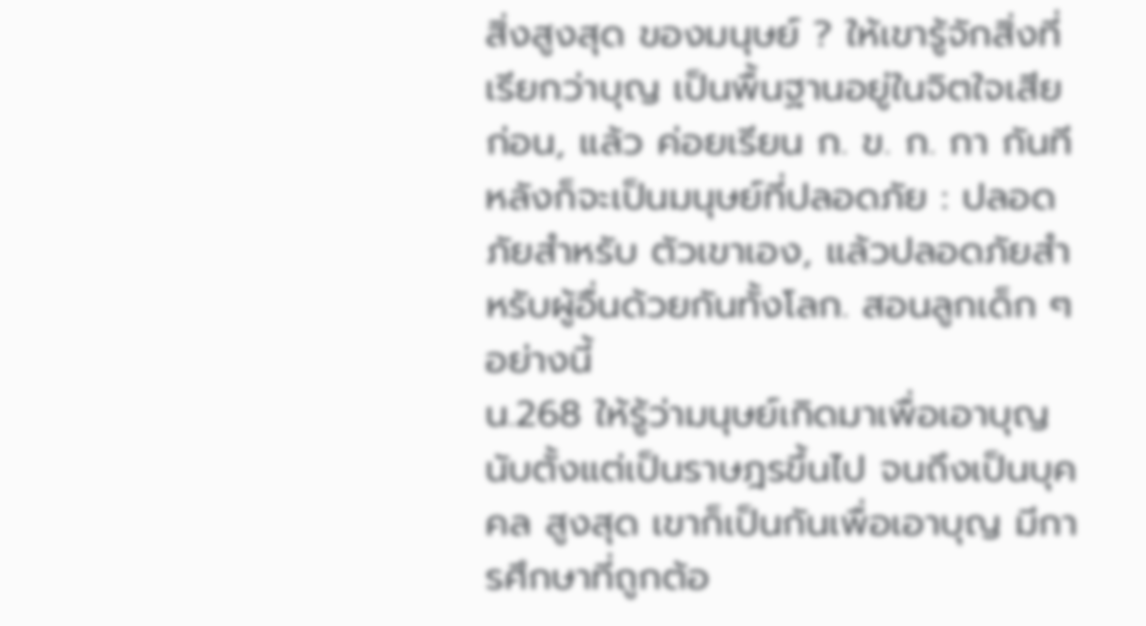สิ่งสูงสุด ของมนุษย์ ? ให้เขารู้จักสิ่งที่เรียกว่าบุญ เป็นพื้นฐานอยู่ในจิตใจเสียก่อน, แล้ว ค่อยเรียน ก. ข. ก. กา กันทีหลังก็จะเป็นมนุษย์ที่ปลอดภัย : ปลอดภัยสำหรับ ตัวเขาเอง, แล้วปลอดภัยสำหรับผู้อื่นด้วยกันทั้งโลก. สอนลูกเด็ก ๆ อย่างนี้
น.268 ให้รู้ว่ามนุษย์เกิดมาเพื่อเอาบุญ นับตั้งแต่เป็นราษฎรขึ้นไป จนถึงเป็นบุคคล สูงสุด เขาก็เป็นกันเพื่อเอาบุญ มีการศึกษาที่ถูกต้อ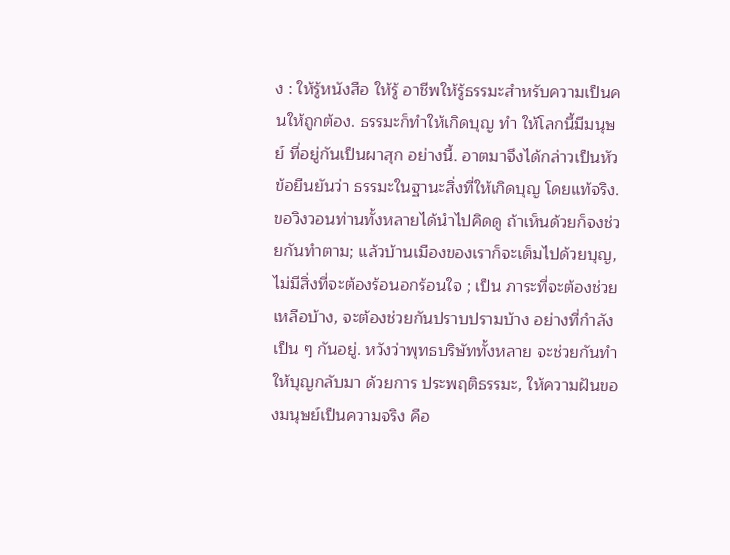ง : ให้รู้หนังสือ ให้รู้ อาชีพให้รู้ธรรมะสำหรับความเป็นคนให้ถูกต้อง. ธรรมะก็ทำให้เกิดบุญ ทำ ให้โลกนี้มีมนุษย์ ที่อยู่กันเป็นผาสุก อย่างนี้. อาตมาจึงได้กล่าวเป็นหัวข้อยืนยันว่า ธรรมะในฐานะสิ่งที่ให้เกิดบุญ โดยแท้จริง. ขอวิงวอนท่านทั้งหลายได้นำไปคิดดู ถ้าเห็นด้วยก็จงช่วยกันทำตาม; แล้วบ้านเมืองของเราก็จะเต็มไปด้วยบุญ, ไม่มีสิ่งที่จะต้องร้อนอกร้อนใจ ; เป็น ภาระที่จะต้องช่วยเหลือบ้าง, จะต้องช่วยกันปราบปรามบ้าง อย่างที่กำลังเป็น ๆ กันอยู่. หวังว่าพุทธบริษัททั้งหลาย จะช่วยกันทำให้บุญกลับมา ด้วยการ ประพฤติธรรมะ, ให้ความฝันของมนุษย์เป็นความจริง คือ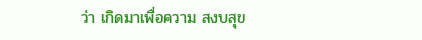ว่า เกิดมาเพื่อความ สงบสุข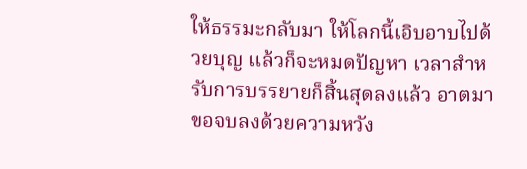ให้ธรรมะกลับมา ให้โลกนี้เอิบอาบไปด้วยบุญ แล้วก็จะหมดปัญหา เวลาสำหรับการบรรยายก็สิ้นสุดลงแล้ว อาตมาขอจบลงด้วยความหวัง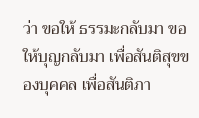ว่า ขอให้ ธรรมะกลับมา ขอให้บุญกลับมา เพื่อสันติสุขของบุคคล เพื่อสันติภา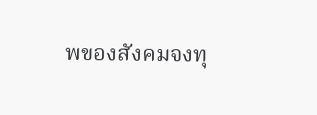พของสังคมจงทุ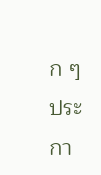ก ๆ ประกา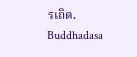รเถิด.
Buddhadasa